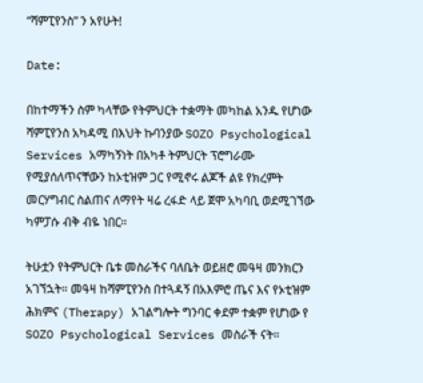“ሻምፒየንስ” ን አየሁት!

Date:

በከተማችን ስም ካላቸው የትምህርት ተቋማት መካከል አንዱ የሆነው ሻምፒየንስ አካዳሚ በእህት ኩባንያው SOZO Psychological Services አማካኝነት በአካቶ ትምህርት ፕሮግራሙ የሚያሰለጥናቸውን ከኦቲዝም ጋር የሚኖሩ ልጆች ልዩ የክረምት መርሃግብር ስልጠና ለማየት ዛሬ ረፋድ ላይ ጀሞ አካባቢ ወደሚገኘው ካምፓሱ ብቅ ብዬ ነበር።

ትሁቷን የትምህርት ቤቱ መስራችና ባለቤት ወይዘሮ መዓዛ መንክርን አገኘኋት። መዓዛ ከሻምፒየንስ በተጓዳኝ በአእምሮ ጤና እና የኦቲዝም ሕክምና (Therapy) አገልግሎት ግንባር ቀደም ተቋም የሆነው የ SOZO Psychological Services መስራች ናት።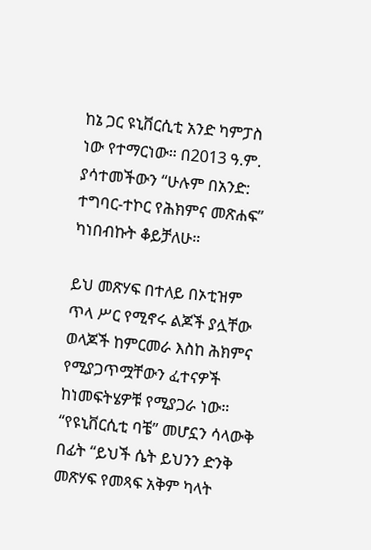ከኔ ጋር ዩኒቨርሲቲ አንድ ካምፓስ ነው የተማርነው። በ2013 ዓ.ም. ያሳተመችውን “ሁሉም በአንድ: ተግባር-ተኮር የሕክምና መጽሐፍ” ካነበብኩት ቆይቻለሁ።

ይህ መጽሃፍ በተለይ በኦቲዝም ጥላ ሥር የሚኖሩ ልጆች ያሏቸው ወላጆች ከምርመራ እስከ ሕክምና የሚያጋጥሟቸውን ፈተናዎች ከነመፍትሄዎቹ የሚያጋራ ነው። “የዩኒቨርሲቲ ባቼ” መሆኗን ሳላውቅ በፊት “ይህች ሴት ይህንን ድንቅ መጽሃፍ የመጻፍ አቅም ካላት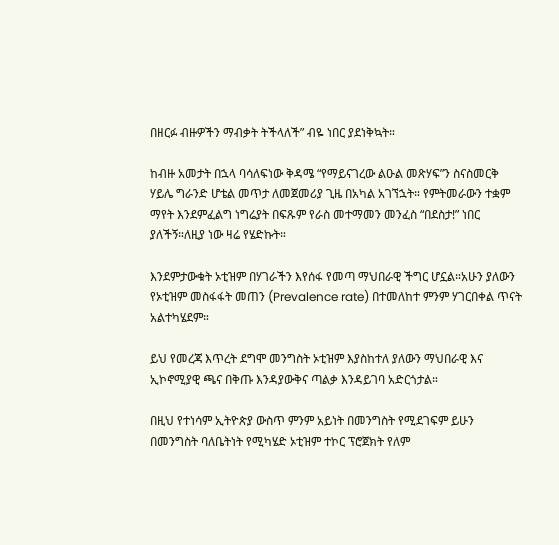በዘርፉ ብዙዎችን ማብቃት ትችላለች” ብዬ ነበር ያደነቅኳት።

ከብዙ አመታት በኋላ ባሳለፍነው ቅዳሜ “የማይናገረው ልዑል መጽሃፍ”ን ስናስመርቅ ሃይሌ ግራንድ ሆቴል መጥታ ለመጀመሪያ ጊዜ በአካል አገኘኋት። የምትመራውን ተቋም ማየት እንደምፈልግ ነግሬያት በፍጹም የራስ መተማመን መንፈስ “በደስታ!” ነበር ያለችኝ።ለዚያ ነው ዛሬ የሄድኩት።

እንደምታውቁት ኦቲዝም በሃገራችን እየሰፋ የመጣ ማህበራዊ ችግር ሆኗል።አሁን ያለውን የኦቲዝም መስፋፋት መጠን (Prevalence rate) በተመለከተ ምንም ሃገርበቀል ጥናት አልተካሄደም።

ይህ የመረጃ እጥረት ደግሞ መንግስት ኦቲዝም እያስከተለ ያለውን ማህበራዊ እና ኢኮኖሚያዊ ጫና በቅጡ እንዳያውቅና ጣልቃ እንዳይገባ አድርጎታል።

በዚህ የተነሳም ኢትዮጵያ ውስጥ ምንም አይነት በመንግስት የሚደገፍም ይሁን በመንግስት ባለቤትነት የሚካሄድ ኦቲዝም ተኮር ፕሮጀክት የለም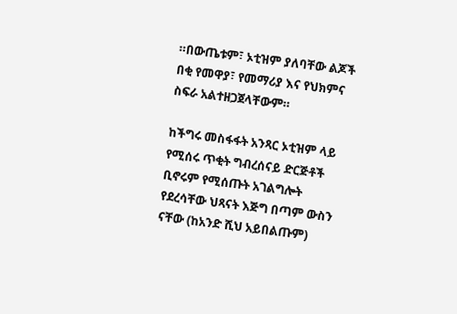።በውጤቱም፣ ኦቲዝም ያለባቸው ልጆች በቂ የመዋያ፣ የመማሪያ እና የህክምና ስፍራ አልተዘጋጀላቸውም።

ከችግሩ መስፋፋት አንጻር ኦቲዝም ላይ የሚሰሩ ጥቂት ግብረሰናይ ድርጅቶች ቢኖሩም የሚሰጡት አገልግሎት የደረሳቸው ህጻናት እጅግ በጣም ውስን ናቸው (ከአንድ ሺህ አይበልጡም)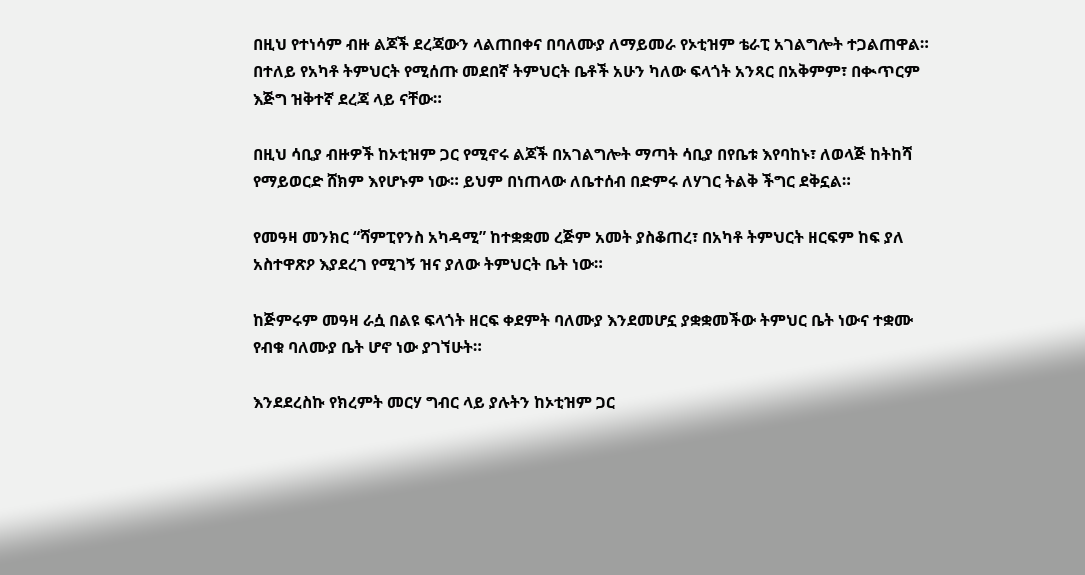በዚህ የተነሳም ብዙ ልጆች ደረጃውን ላልጠበቀና በባለሙያ ለማይመራ የኦቲዝም ቴራፒ አገልግሎት ተጋልጠዋል። በተለይ የአካቶ ትምህርት የሚሰጡ መደበኛ ትምህርት ቤቶች አሁን ካለው ፍላጎት አንጻር በአቅምም፣ በቊጥርም እጅግ ዝቅተኛ ደረጃ ላይ ናቸው።

በዚህ ሳቢያ ብዙዎች ከኦቲዝም ጋር የሚኖሩ ልጆች በአገልግሎት ማጣት ሳቢያ በየቤቱ እየባከኑ፣ ለወላጅ ከትከሻ የማይወርድ ሸክም እየሆኑም ነው። ይህም በነጠላው ለቤተሰብ በድምሩ ለሃገር ትልቅ ችግር ደቅኗል።

የመዓዛ መንክር “ሻምፒየንስ አካዳሚ” ከተቋቋመ ረጅም አመት ያስቆጠረ፣ በአካቶ ትምህርት ዘርፍም ከፍ ያለ አስተዋጽዖ እያደረገ የሚገኝ ዝና ያለው ትምህርት ቤት ነው።

ከጅምሩም መዓዛ ራሷ በልዩ ፍላጎት ዘርፍ ቀደምት ባለሙያ እንደመሆኗ ያቋቋመችው ትምህር ቤት ነውና ተቋሙ የብቁ ባለሙያ ቤት ሆኖ ነው ያገኘሁት።

እንደደረስኩ የክረምት መርሃ ግብር ላይ ያሉትን ከኦቲዝም ጋር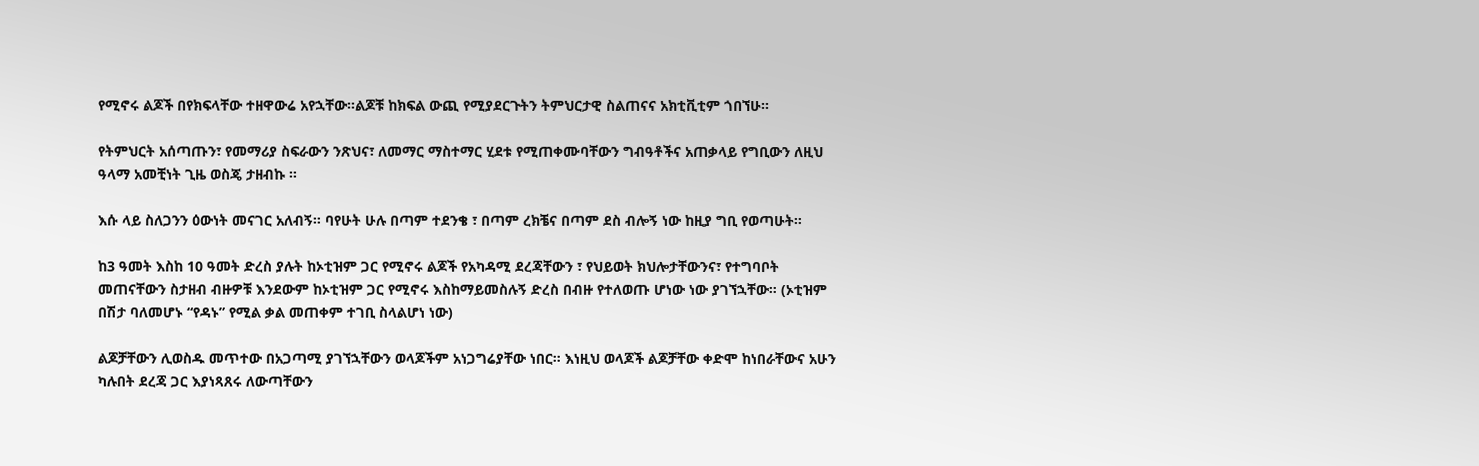የሚኖሩ ልጆች በየክፍላቸው ተዘዋውሬ አየኋቸው።ልጆቹ ከክፍል ውጪ የሚያደርጉትን ትምህርታዊ ስልጠናና አክቲቪቲም ጎበኘሁ።

የትምህርት አሰጣጡን፣ የመማሪያ ስፍራውን ንጽህና፣ ለመማር ማስተማር ሂደቱ የሚጠቀሙባቸውን ግብዓቶችና አጠቃላይ የግቢውን ለዚህ ዓላማ አመቺነት ጊዜ ወስጄ ታዘብኩ ።

እሱ ላይ ስለጋንን ዕውነት መናገር አለብኝ። ባየሁት ሁሉ በጣም ተደንቄ ፣ በጣም ረክቼና በጣም ደስ ብሎኝ ነው ከዚያ ግቢ የወጣሁት።

ከ3 ዓመት እስከ 10 ዓመት ድረስ ያሉት ከኦቲዝም ጋር የሚኖሩ ልጆች የአካዳሚ ደረጃቸውን ፣ የህይወት ክህሎታቸውንና፣ የተግባቦት መጠናቸውን ስታዘብ ብዙዎቹ እንደውም ከኦቲዝም ጋር የሚኖሩ እስከማይመስሉኝ ድረስ በብዙ የተለወጡ ሆነው ነው ያገኘኋቸው። (ኦቲዝም በሽታ ባለመሆኑ “የዳኑ” የሚል ቃል መጠቀም ተገቢ ስላልሆነ ነው)

ልጆቻቸውን ሊወስዱ መጥተው በአጋጣሚ ያገኘኋቸውን ወላጆችም አነጋግሬያቸው ነበር። እነዚህ ወላጆች ልጆቻቸው ቀድሞ ከነበራቸውና አሁን ካሉበት ደረጃ ጋር እያነጻጸሩ ለውጣቸውን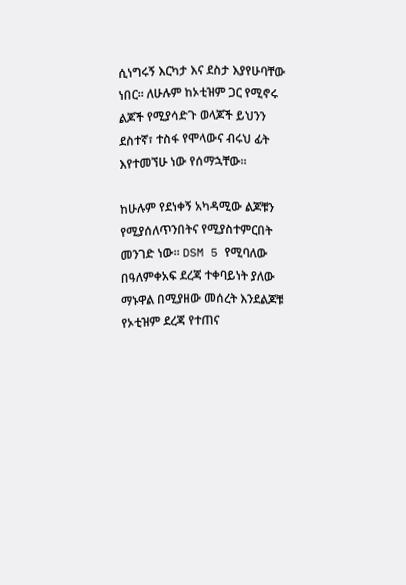ሲነግሩኝ እርካታ እና ደስታ እያየሁባቸው ነበር። ለሁሉም ከኦቲዝም ጋር የሚኖሩ ልጆች የሚያሳድጉ ወላጆች ይህንን ደስተኛ፣ ተስፋ የሞላውና ብሩህ ፊት እየተመኘሁ ነው የሰማኋቸው።

ከሁሉም የደነቀኝ አካዳሚው ልጆቹን የሚያሰለጥንበትና የሚያስተምርበት መንገድ ነው። DSM 5 የሚባለው በዓለምቀአፍ ደረጃ ተቀባይነት ያለው ማኑዋል በሚያዘው መሰረት እንደልጆቹ የኦቲዝም ደረጃ የተጠና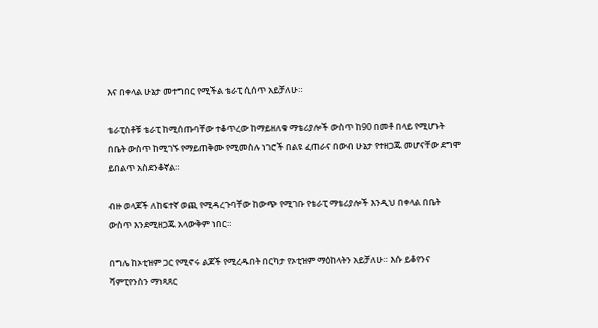እና በቀላል ሁኔታ መተግበር የሚችል ቴራፒ ሲሰጥ አይቻለሁ።

ቴራፒስቶቹ ቴራፒ ከሚሰጡባቸው ተቆጥረው ከማይዘለቁ ማቴሪያሎች ውስጥ ከ90 በመቶ በላይ የሚሆኑት በቤት ውስጥ ከሚገኙ የማይጠቅሙ የሚመስሉ ነገሮች በልዩ ፈጠራና በውብ ሁኔታ የተዘጋጁ መሆናቸው ደግሞ ይበልጥ አስደንቆኛል።

ብዙ ወላጆች ለከፍተኛ ወጪ የሚዳረጉባቸው ከውጭ የሚገቡ የቴራፒ ማቴሪያሎች እንዲህ በቀላል በቤት ውስጥ እንደሚዘጋጁ አላውቅም ነበር።

በግሌ ከኦቲዝም ጋር የሚኖሩ ልጆች የሚረዱበት በርካታ የኦቲዝም ማዕከላትን አይቻለሁ። እሱ ይቆየንና ሻምፒየንስን ማነጻጸር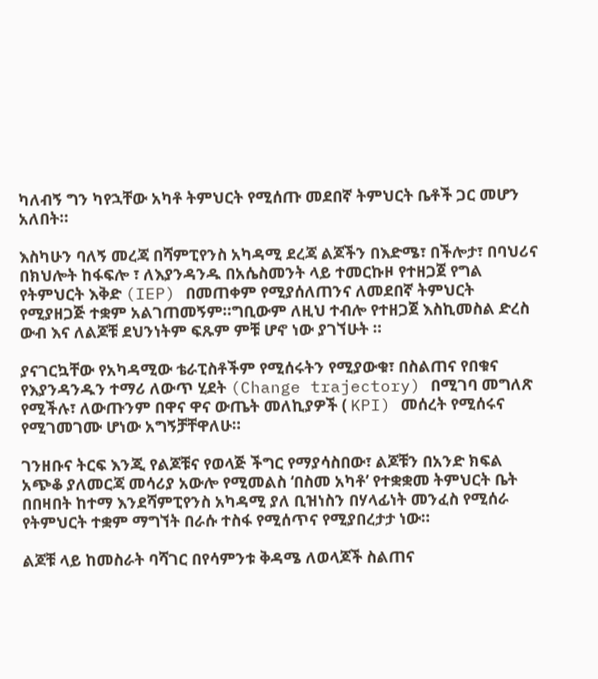ካለብኝ ግን ካየኋቸው አካቶ ትምህርት የሚሰጡ መደበኛ ትምህርት ቤቶች ጋር መሆን አለበት።

እስካሁን ባለኝ መረጃ በሻምፒየንስ አካዳሚ ደረጃ ልጆችን በእድሜ፣ በችሎታ፣ በባህሪና በክህሎት ከፋፍሎ ፣ ለእያንዳንዱ በአሴስመንት ላይ ተመርኩዞ የተዘጋጀ የግል የትምህርት እቅድ (IEP) በመጠቀም የሚያሰለጠንና ለመደበኛ ትምህርት የሚያዘጋጅ ተቋም አልገጠመኝም።ግቢውም ለዚህ ተብሎ የተዘጋጀ እስኪመስል ድረስ ውብ እና ለልጆቹ ደህንነትም ፍጹም ምቹ ሆኖ ነው ያገኘሁት ።

ያናገርኳቸው የአካዳሚው ቴራፒስቶችም የሚሰሩትን የሚያውቁ፣ በስልጠና የበቁና የእያንዳንዱን ተማሪ ለውጥ ሂደት (Change trajectory) በሚገባ መግለጽ የሚችሉ፣ ለውጡንም በዋና ዋና ውጤት መለኪያዎች ( KPI) መሰረት የሚሰሩና የሚገመገሙ ሆነው አግኝቻቸዋለሁ።

ገንዘቡና ትርፍ እንጂ የልጆቹና የወላጅ ችግር የማያሳስበው፣ ልጆቹን በአንድ ክፍል አጭቆ ያለመርጃ መሳሪያ አውሎ የሚመልስ ‘በስመ አካቶ’ የተቋቋመ ትምህርት ቤት በበዛበት ከተማ እንደሻምፒየንስ አካዳሚ ያለ ቢዝነስን በሃላፊነት መንፈስ የሚሰራ የትምህርት ተቋም ማግኘት በራሱ ተስፋ የሚሰጥና የሚያበረታታ ነው።

ልጆቹ ላይ ከመስራት ባሻገር በየሳምንቱ ቅዳሜ ለወላጆች ስልጠና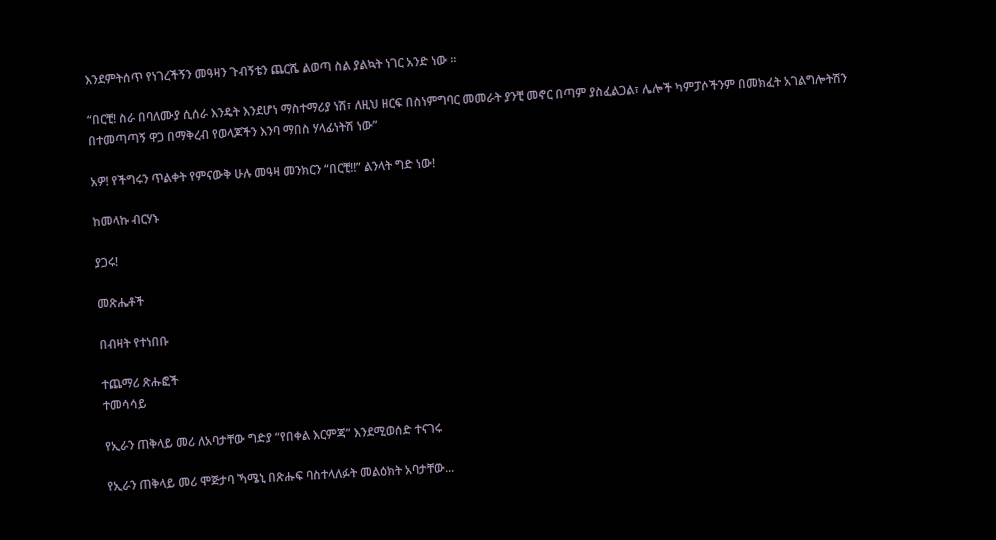እንደምትሰጥ የነገረችኝን መዓዛን ጉብኝቴን ጨርሼ ልወጣ ስል ያልኳት ነገር አንድ ነው ።

“በርቺ! ስራ በባለሙያ ሲሰራ እንዴት እንደሆነ ማስተማሪያ ነሽ፣ ለዚህ ዘርፍ በስነምግባር መመራት ያንቺ መኖር በጣም ያስፈልጋል፣ ሌሎች ካምፓሶችንም በመክፈት አገልግሎትሽን በተመጣጣኝ ዋጋ በማቅረብ የወላጆችን እንባ ማበስ ሃላፊነትሽ ነው”

አዎ! የችግሩን ጥልቀት የምናውቅ ሁሉ መዓዛ መንክርን “በርቺ!!” ልንላት ግድ ነው!

ከመላኩ ብርሃኑ

ያጋሩ!

መጽሔቶች

በብዛት የተነበቡ

ተጨማሪ ጽሑፎች
ተመሳሳይ

የኢራን ጠቅላይ መሪ ለአባታቸው ግድያ “የበቀል እርምጃ” እንደሚወሰድ ተናገሩ

የኢራን ጠቅላይ መሪ ሞጅታባ ኻሜኒ በጽሑፍ ባስተላለፉት መልዕክት አባታቸው...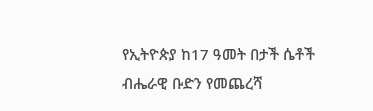የኢትዮጵያ ከ17 ዓመት በታች ሴቶች ብሔራዊ ቡድን የመጨረሻ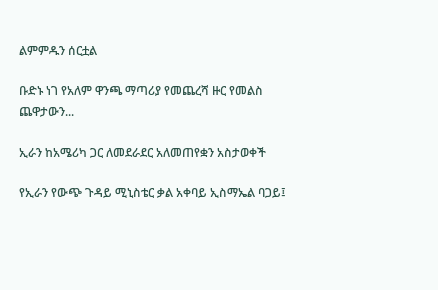ልምምዱን ሰርቷል

ቡድኑ ነገ የአለም ዋንጫ ማጣሪያ የመጨረሻ ዙር የመልስ ጨዋታውን...

ኢራን ከአሜሪካ ጋር ለመደራደር አለመጠየቋን አስታወቀች

የኢራን የውጭ ጉዳይ ሚኒስቴር ቃል አቀባይ ኢስማኤል ባጋይ፤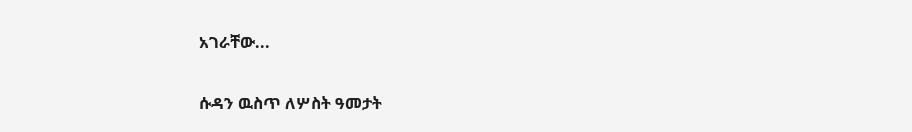አገራቸው...

ሱዳን ዉስጥ ለሦስት ዓመታት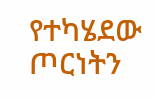የተካሄደው ጦርነትን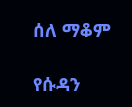ሰለ ማቆም

የሱዳን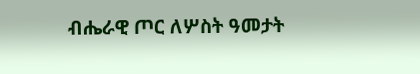ብሔራዊ ጦር ለሦስት ዓመታት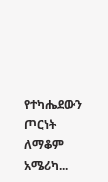የተካሔደውን ጦርነት ለማቆም አሜሪካ...